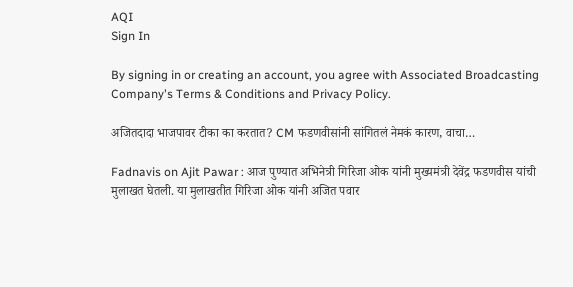AQI
Sign In

By signing in or creating an account, you agree with Associated Broadcasting Company's Terms & Conditions and Privacy Policy.

अजितदादा भाजपावर टीका का करतात? CM फडणवीसांनी सांगितलं नेमकं कारण, वाचा…

Fadnavis on Ajit Pawar : आज पुण्यात अभिनेत्री गिरिजा ओक यांनी मुख्यमंत्री देवेंद्र फडणवीस यांची मुलाखत घेतली. या मुलाखतीत गिरिजा ओक यांनी अजित पवार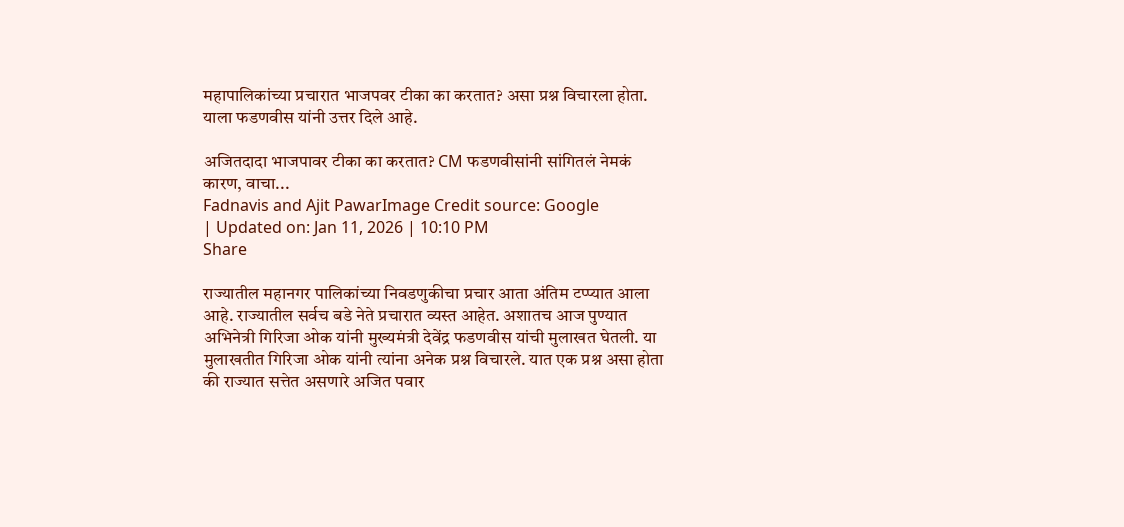महापालिकांच्या प्रचारात भाजपवर टीका का करतात? असा प्रश्न विचारला होता. याला फडणवीस यांनी उत्तर दिले आहे.

अजितदादा भाजपावर टीका का करतात? CM फडणवीसांनी सांगितलं नेमकं कारण, वाचा...
Fadnavis and Ajit PawarImage Credit source: Google
| Updated on: Jan 11, 2026 | 10:10 PM
Share

राज्यातील महानगर पालिकांच्या निवडणुकीचा प्रचार आता अंतिम टप्प्यात आला आहे. राज्यातील सर्वच बडे नेते प्रचारात व्यस्त आहेत. अशातच आज पुण्यात अभिनेत्री गिरिजा ओक यांनी मुख्यमंत्री देवेंद्र फडणवीस यांची मुलाखत घेतली. या मुलाखतीत गिरिजा ओक यांनी त्यांना अनेक प्रश्न विचारले. यात एक प्रश्न असा होता की राज्यात सत्तेत असणारे अजित पवार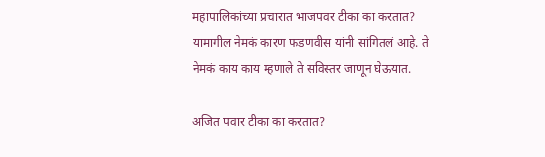महापालिकांच्या प्रचारात भाजपवर टीका का करतात? यामागील नेमकं कारण फडणवीस यांनी सांगितलं आहे. ते नेमकं काय काय म्हणाले ते सविस्तर जाणून घेऊयात.

अजित पवार टीका का करतात?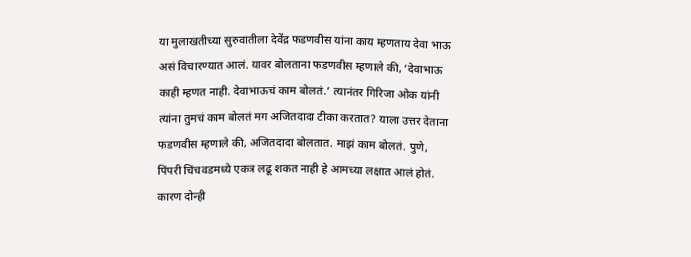या मुलाखतीच्या सुरुवातीला देवेंद्र फडणवीस यांना काय म्हणताय देवा भाऊ असं विचारण्यात आलं. यावर बोलताना फडणवीस म्हणाले की, ‘देवाभाऊ काही म्हणत नाही. देवाभाऊचं काम बोलतं.’ त्यानंतर गिरिजा ओक यांनी त्यांना तुमचं काम बोलतं मग अजितदादा टीका करतात? याला उत्तर देताना फडणवीस म्हणाले की, अजितदादा बोलतात. माझं काम बोलतं. पुणे, पिंपरी चिंचवडमध्ये एकत्र लढू शकत नाही हे आमच्या लक्षात आलं होतं. कारण दोन्ही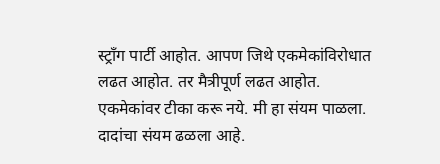स्ट्रॉंग पार्टी आहोत. आपण जिथे एकमेकांविरोधात लढत आहोत. तर मैत्रीपूर्ण लढत आहोत. एकमेकांवर टीका करू नये. मी हा संयम पाळला. दादांचा संयम ढळला आहे.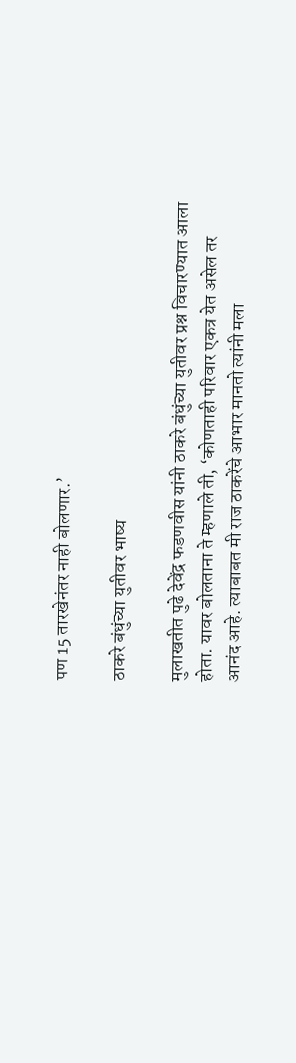पण 15 तारखेनंतर नाही बोलणार.’

ठाकरे बंधुंच्या युतीवर भाष्य

मुलाखतीत पुढे देवेंद्र फडणवीस यांनी ठाकरे बंधुंच्या युतीवर प्रश्न विचारण्यात आला होता. यावर बोलताना ते म्हणाले ती, ‘कोणताही परिवार एकत्र येत असेल तर आनंद आहे. त्याबाबत मी राज ठाकरेंचे आभार मानतो त्यांनी मला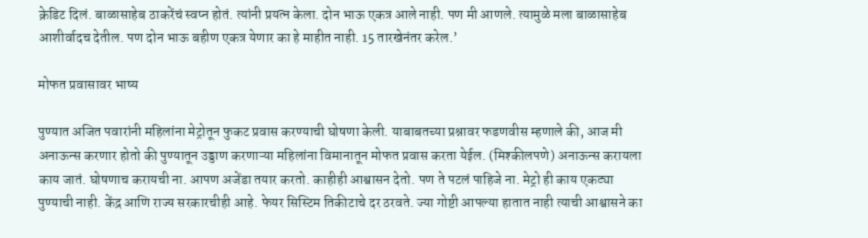क्रेडिट दिलं. बाळासाहेब ठाकरेंचं स्वप्न होतं. त्यांनी प्रयत्न केला. दोन भाऊ एकत्र आले नाही. पण मी आणले. त्यामुळे मला बाळासाहेब आशीर्वादच देतील. पण दोन भाऊ बहीण एकत्र येणार का हे माहीत नाही. 15 तारखेनंतर करेल.’

मोफत प्रवासावर भाष्य

पुण्यात अजित पवारांनी महिलांना मेट्रोतून फुकट प्रवास करण्याची घोषणा केली. याबाबतच्या प्रश्नावर फडणवीस म्हणाले की, आज मी अनाऊन्स करणार होतो की पुण्यातून उड्डाण करणाऱ्या महिलांना विमानातून मोफत प्रवास करता येईल. (मिश्कीलपणे) अनाऊन्स करायला काय जातं. घोषणाच करायची ना. आपण अजेंडा तयार करतो. काहीही आश्वासन देतो. पण ते पटलं पाहिजे ना. मेट्रो ही काय एकट्या पुण्याची नाही. केंद्र आणि राज्य सरकारचीही आहे. फेयर सिस्टिम तिकीटाचे दर ठरवते. ज्या गोष्टी आपल्या हातात नाही त्याची आश्वासने का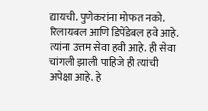द्यायची. पुणेकरांना मोफत नको. रिलायबल आणि डिपेंडेबल हवे आहे. त्यांना उत्तम सेवा हवी आहे. ही सेवा चांगली झाली पाहिजे ही त्यांची अपेक्षा आहे. हे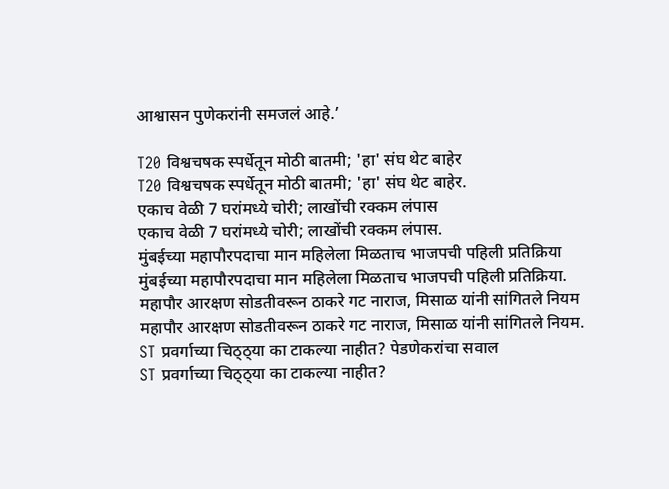आश्वासन पुणेकरांनी समजलं आहे.’

T20 विश्वचषक स्पर्धेतून मोठी बातमी; 'हा' संघ थेट बाहेर
T20 विश्वचषक स्पर्धेतून मोठी बातमी; 'हा' संघ थेट बाहेर.
एकाच वेळी 7 घरांमध्ये चोरी; लाखोंची रक्कम लंपास
एकाच वेळी 7 घरांमध्ये चोरी; लाखोंची रक्कम लंपास.
मुंबईच्या महापौरपदाचा मान महिलेला मिळताच भाजपची पहिली प्रतिक्रिया
मुंबईच्या महापौरपदाचा मान महिलेला मिळताच भाजपची पहिली प्रतिक्रिया.
महापौर आरक्षण सोडतीवरून ठाकरे गट नाराज, मिसाळ यांनी सांगितले नियम
महापौर आरक्षण सोडतीवरून ठाकरे गट नाराज, मिसाळ यांनी सांगितले नियम.
ST प्रवर्गाच्या चिठ्ठ्या का टाकल्या नाहीत? पेडणेकरांचा सवाल
ST प्रवर्गाच्या चिठ्ठ्या का टाकल्या नाहीत?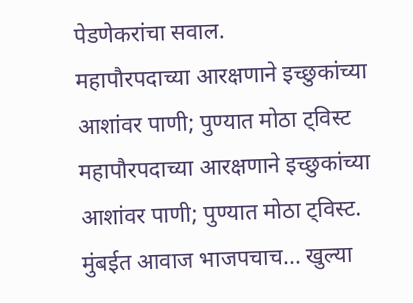पेडणेकरांचा सवाल.
महापौरपदाच्या आरक्षणाने इच्छुकांच्या आशांवर पाणी; पुण्यात मोठा ट्विस्ट
महापौरपदाच्या आरक्षणाने इच्छुकांच्या आशांवर पाणी; पुण्यात मोठा ट्विस्ट.
मुंबईत आवाज भाजपचाच... खुल्या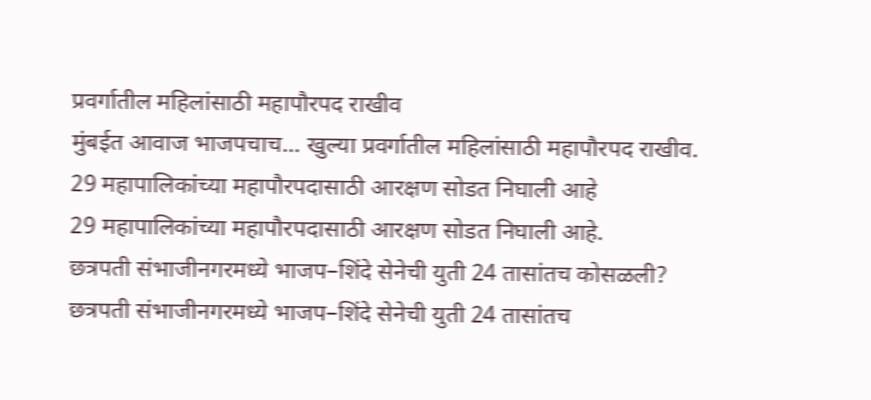प्रवर्गातील महिलांसाठी महापौरपद राखीव
मुंबईत आवाज भाजपचाच... खुल्या प्रवर्गातील महिलांसाठी महापौरपद राखीव.
29 महापालिकांच्या महापौरपदासाठी आरक्षण सोडत निघाली आहे
29 महापालिकांच्या महापौरपदासाठी आरक्षण सोडत निघाली आहे.
छत्रपती संभाजीनगरमध्ये भाजप–शिंदे सेनेची युती 24 तासांतच कोसळली?
छत्रपती संभाजीनगरमध्ये भाजप–शिंदे सेनेची युती 24 तासांतच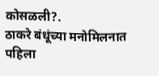कोसळली?.
ठाकरे बंधूंच्या मनोमिलनात पहिला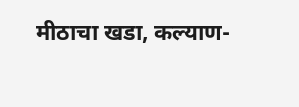मीठाचा खडा, कल्याण-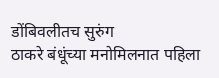डोंबिवलीतच सुरुंग
ठाकरे बंधूंच्या मनोमिलनात पहिला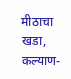मीठाचा खडा, कल्याण-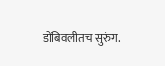डोंबिवलीतच सुरुंग.